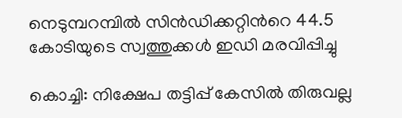നെടുമ്പറമ്പില്‍ സിന്‍ഡിക്കറ്റിന്‍റെ 44.5 കോടിയുടെ സ്വത്തുക്കള്‍ ഇഡി മരവിപ്പിച്ചു

കൊച്ചി: നിക്ഷേപ തട്ടിപ്പ് കേസില്‍ തിരുവല്ല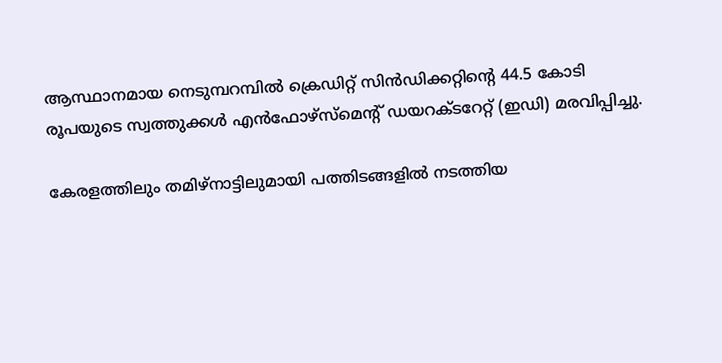ആസ്ഥാനമായ നെടുമ്പറമ്പില്‍ ക്രെഡിറ്റ് സിന്‍ഡിക്കറ്റിന്‍റെ 44.5 കോടി രൂപയുടെ സ്വത്തുക്കള്‍ എന്‍ഫോഴ്‌സ്‌മെന്‍റ് ഡയറക്ടറേറ്റ് (ഇഡി) മരവിപ്പിച്ചു.

കേരളത്തിലും തമിഴ്‌നാട്ടിലുമായി പത്തിടങ്ങളില്‍ നടത്തിയ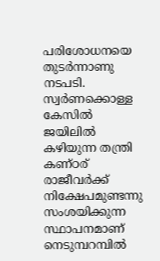പരിശോധനയെ തുടര്‍ന്നാണു നടപടി. സ്വര്‍ണക്കൊള്ള കേസില്‍ ജയിലില്‍ കഴിയുന്ന തന്ത്രി കണ്ഠര് രാജീവര്‍ക്ക് നിക്ഷേപമുണ്ടന്നു സംശയിക്കുന്ന സ്ഥാപനമാണ് നെടുമ്പറമ്പില്‍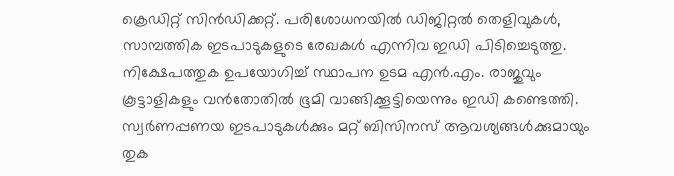ക്രെഡിറ്റ് സിന്‍ഡിക്കറ്റ്. പരിശോധനയില്‍ ഡിജിറ്റല്‍ തെളിവുകള്‍, സാമ്പത്തിക ഇടപാടുകളുടെ രേഖകള്‍ എന്നിവ ഇഡി പിടിച്ചെടുത്തു. നിക്ഷേപത്തുക ഉപയോഗിച്ച് സ്ഥാപന ഉടമ എന്‍.എം. രാജുവും കൂട്ടാളികളും വന്‍തോതില്‍ ഭൂമി വാങ്ങിക്കൂട്ടിയെന്നും ഇഡി കണ്ടെത്തി. സ്വര്‍ണപ്പണയ ഇടപാടുകള്‍ക്കും മറ്റ് ബിസിനസ് ആവശ്യങ്ങള്‍ക്കുമായും തുക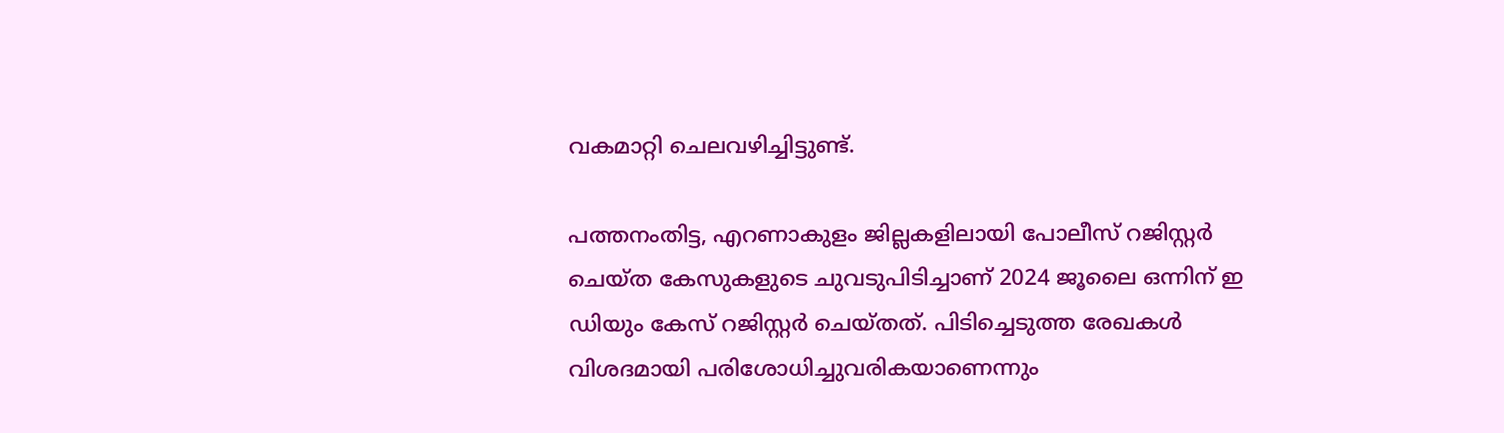വകമാറ്റി ചെലവഴിച്ചിട്ടുണ്ട്.

പത്തനംതിട്ട, എറണാകുളം ജില്ലകളിലായി പോലീസ് റജിസ്റ്റര്‍ ചെയ്ത കേസുകളുടെ ചുവടുപിടിച്ചാണ് 2024 ജൂലൈ ഒന്നിന് ഇ ഡിയും കേസ് റജിസ്റ്റര്‍ ചെയ്തത്. പിടിച്ചെടുത്ത രേഖകള്‍ വിശദമായി പരിശോധിച്ചുവരികയാണെന്നും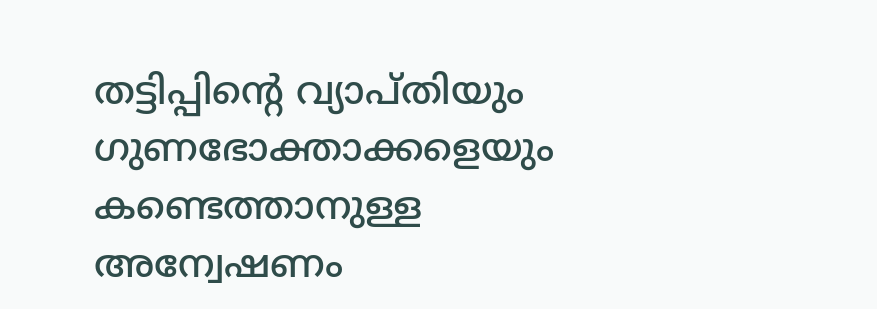തട്ടിപ്പിന്‍റെ വ്യാപ്തിയും ഗുണഭോക്താക്കളെയും കണ്ടെത്താനുള്ള അന്വേഷണം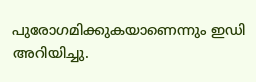പുരോഗമിക്കുകയാണെന്നും ഇഡി അറിയിച്ചു.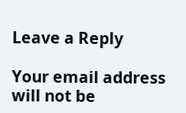Leave a Reply

Your email address will not be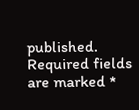published. Required fields are marked *